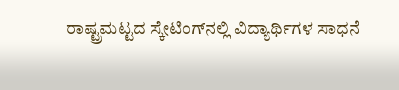ರಾಷ್ಟ್ರಮಟ್ಟದ ಸ್ಕೇಟಿಂಗ್‌ನಲ್ಲಿ ವಿದ್ಯಾರ್ಥಿಗಳ ಸಾಧನೆ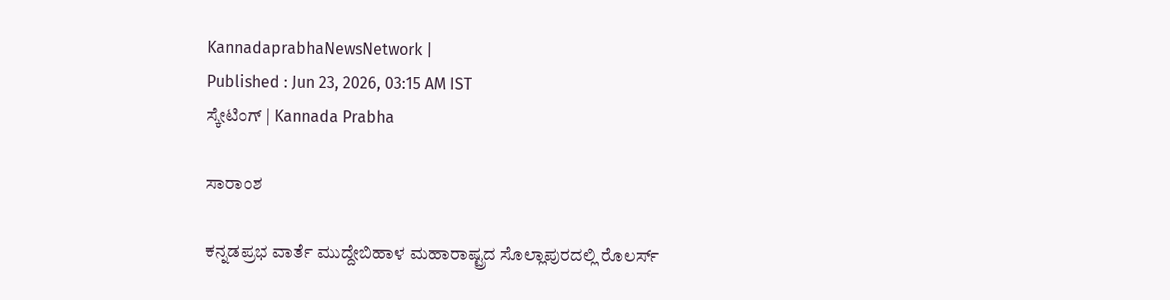KannadaprabhaNewsNetwork |
Published : Jun 23, 2026, 03:15 AM IST
ಸ್ಕೇಟಿಂಗ್‌ | Kannada Prabha

ಸಾರಾಂಶ

ಕನ್ನಡಪ್ರಭ ವಾರ್ತೆ ಮುದ್ದೇಬಿಹಾಳ ಮಹಾರಾಷ್ಟ್ರದ ಸೊಲ್ಲಾಪುರದಲ್ಲಿ ರೊಲರ್ಸ್‌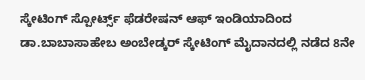ಸ್ಕೇಟಿಂಗ್ ಸ್ಪೋರ್ಟ್ಸ್‌ ಫೆಡರೇಷನ್ ಆಫ್ ಇಂಡಿಯಾದಿಂದ ಡಾ.ಬಾಬಾಸಾಹೇಬ ಅಂಬೇಡ್ಕರ್ ಸ್ಕೇಟಿಂಗ್ ಮೈದಾನದಲ್ಲಿ ನಡೆದ 8ನೇ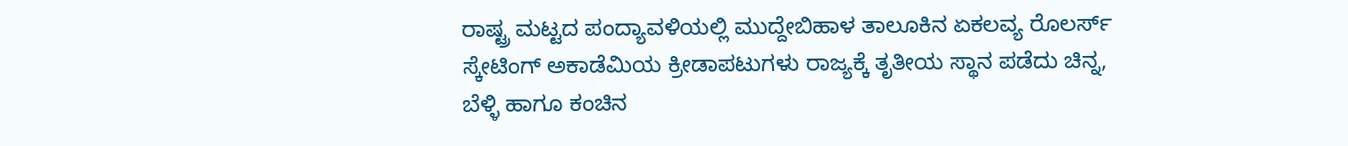ರಾಷ್ಟ್ರ ಮಟ್ಟದ ಪಂದ್ಯಾವಳಿಯಲ್ಲಿ ಮುದ್ದೇಬಿಹಾಳ ತಾಲೂಕಿನ ಏಕಲವ್ಯ ರೊಲರ್ಸ್ ಸ್ಕೇಟಿಂಗ್ ಅಕಾಡೆಮಿಯ ಕ್ರೀಡಾಪಟುಗಳು ರಾಜ್ಯಕ್ಕೆ ತೃತೀಯ ಸ್ಥಾನ ಪಡೆದು ಚಿನ್ನ, ಬೆಳ್ಳಿ ಹಾಗೂ ಕಂಚಿನ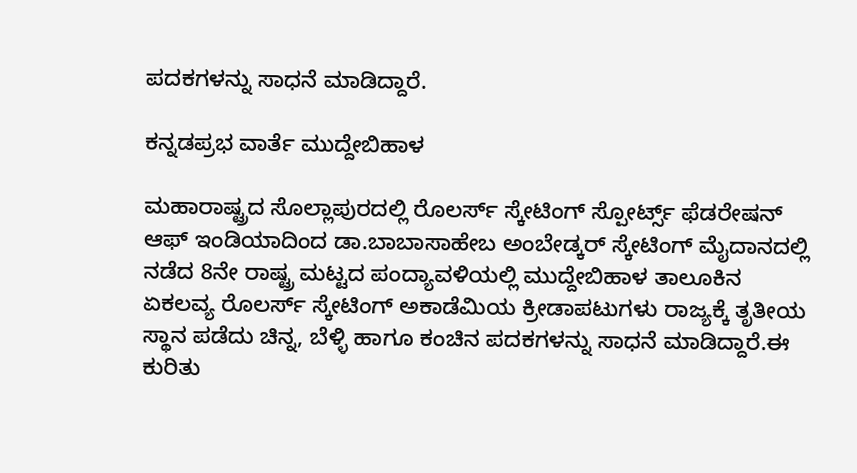ಪದಕಗಳನ್ನು ಸಾಧನೆ ಮಾಡಿದ್ದಾರೆ.

ಕನ್ನಡಪ್ರಭ ವಾರ್ತೆ ಮುದ್ದೇಬಿಹಾಳ

ಮಹಾರಾಷ್ಟ್ರದ ಸೊಲ್ಲಾಪುರದಲ್ಲಿ ರೊಲರ್ಸ್‌ ಸ್ಕೇಟಿಂಗ್ ಸ್ಪೋರ್ಟ್ಸ್‌ ಫೆಡರೇಷನ್ ಆಫ್ ಇಂಡಿಯಾದಿಂದ ಡಾ.ಬಾಬಾಸಾಹೇಬ ಅಂಬೇಡ್ಕರ್ ಸ್ಕೇಟಿಂಗ್ ಮೈದಾನದಲ್ಲಿ ನಡೆದ 8ನೇ ರಾಷ್ಟ್ರ ಮಟ್ಟದ ಪಂದ್ಯಾವಳಿಯಲ್ಲಿ ಮುದ್ದೇಬಿಹಾಳ ತಾಲೂಕಿನ ಏಕಲವ್ಯ ರೊಲರ್ಸ್ ಸ್ಕೇಟಿಂಗ್ ಅಕಾಡೆಮಿಯ ಕ್ರೀಡಾಪಟುಗಳು ರಾಜ್ಯಕ್ಕೆ ತೃತೀಯ ಸ್ಥಾನ ಪಡೆದು ಚಿನ್ನ, ಬೆಳ್ಳಿ ಹಾಗೂ ಕಂಚಿನ ಪದಕಗಳನ್ನು ಸಾಧನೆ ಮಾಡಿದ್ದಾರೆ.ಈ ಕುರಿತು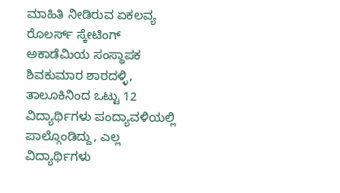ಮಾಹಿತಿ ನೀಡಿರುವ ಏಕಲವ್ಯ ರೊಲರ್ಸ್ ಸ್ಕೇಟಿಂಗ್ ಅಕಾಡೆಮಿಯ ಸಂಸ್ಥಾಪಕ ಶಿವಕುಮಾರ ಶಾರದಳ್ಳಿ, ತಾಲೂಕಿನಿಂದ ಒಟ್ಟು 12 ವಿದ್ಯಾರ್ಥಿಗಳು ಪಂದ್ಯಾವಳಿಯಲ್ಲಿ ಪಾಲ್ಗೊಂಡಿದ್ದು, ಎಲ್ಲ ವಿದ್ಯಾರ್ಥಿಗಳು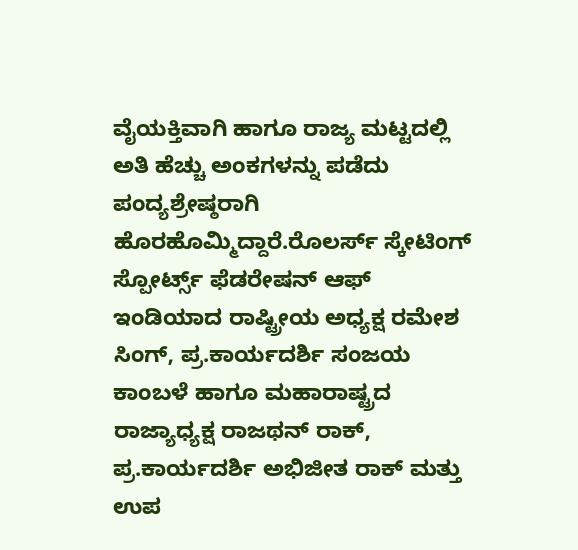ವೈಯಕ್ತಿವಾಗಿ ಹಾಗೂ ರಾಜ್ಯ ಮಟ್ಟದಲ್ಲಿ ಅತಿ ಹೆಚ್ಚು ಅಂಕಗಳನ್ನು ಪಡೆದು ಪಂದ್ಯಶ್ರೇಷ್ಠರಾಗಿ ಹೊರಹೊಮ್ಮಿದ್ದಾರೆ.ರೊಲರ್ಸ್ ಸ್ಕೇಟಿಂಗ್ ಸ್ಪೋರ್ಟ್ಸ್‌ ಫೆಡರೇಷನ್ ಆಫ್ ಇಂಡಿಯಾದ ರಾಷ್ಟ್ರೀಯ ಅಧ್ಯಕ್ಷ ರಮೇಶ ಸಿಂಗ್, ಪ್ರ.ಕಾರ್ಯದರ್ಶಿ ಸಂಜಯ ಕಾಂಬಳೆ ಹಾಗೂ ಮಹಾರಾಷ್ಟ್ರದ ರಾಜ್ಯಾಧ್ಯಕ್ಷ ರಾಜಥನ್ ರಾಕ್, ಪ್ರ.ಕಾರ್ಯದರ್ಶಿ ಅಭಿಜೀತ ರಾಕ್ ಮತ್ತು ಉಪ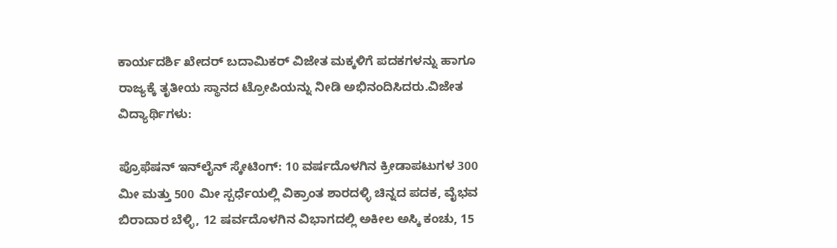ಕಾರ್ಯದರ್ಶಿ ಖೇದರ್ ಬದಾಮಿಕರ್ ವಿಜೇತ ಮಕ್ಕಳಿಗೆ ಪದಕಗಳನ್ನು ಹಾಗೂ ರಾಜ್ಯಕ್ಕೆ ತೃತೀಯ ಸ್ಥಾನದ ಟ್ರೋಪಿಯನ್ನು ನೀಡಿ ಅಭಿನಂದಿಸಿದರು.ವಿಜೇತ ವಿದ್ಯಾರ್ಥಿಗಳು:

ಪ್ರೊಫೆಷನ್ ಇನ್‌ಲೈನ್ ಸ್ಕೇಟಿಂಗ್: 10 ವರ್ಷದೊಳಗಿನ ಕ್ರೀಡಾಪಟುಗಳ 300 ಮೀ ಮತ್ತು 500 ಮೀ ಸ್ಪರ್ಧೆಯಲ್ಲಿ ವಿಕ್ರಾಂತ ಶಾರದಳ್ಳಿ ಚಿನ್ನದ ಪದಕ, ವೈಭವ ಬಿರಾದಾರ ಬೆಳ್ಳಿ, 12 ಷರ್ವದೊಳಗಿನ ವಿಭಾಗದಲ್ಲಿ ಅಕೀಲ ಅಸ್ಕಿ ಕಂಚು, 15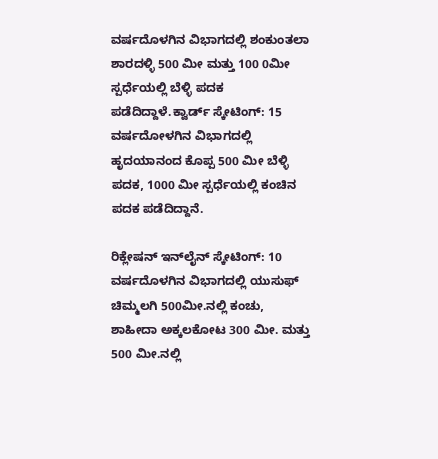ವರ್ಷದೊಳಗಿನ ವಿಭಾಗದಲ್ಲಿ ಶಂಕುಂತಲಾ ಶಾರದಳ್ಳಿ 500 ಮೀ ಮತ್ತು 100 0ಮೀ ಸ್ಪರ್ಧೆಯಲ್ಲಿ ಬೆಳ್ಳಿ ಪದಕ ಪಡೆದಿದ್ದಾಳೆ.ಕ್ವಾರ್ಡ್‌ ಸ್ಕೇಟಿಂಗ್: 15 ವರ್ಷದೋಳಗಿನ ವಿಭಾಗದಲ್ಲಿ ಹೃದಯಾನಂದ ಕೊಪ್ಪ 500 ಮೀ ಬೆಳ್ಳಿ ಪದಕ, 1000 ಮೀ ಸ್ಪರ್ಧೆಯಲ್ಲಿ ಕಂಚಿನ ಪದಕ ಪಡೆದಿದ್ದಾನೆ.

ರಿಕ್ಲೇಷನ್ ಇನ್‌ಲೈನ್ ಸ್ಕೇಟಿಂಗ್: 10 ವರ್ಷದೊಳಗಿನ ವಿಭಾಗದಲ್ಲಿ ಯುಸುಫ್ ಚಿಮ್ಮಲಗಿ 500ಮೀ.ನಲ್ಲಿ ಕಂಚು, ಶಾಹೀದಾ ಅಕ್ಕಲಕೋಟ 300 ಮೀ. ಮತ್ತು 500 ಮೀ.ನಲ್ಲಿ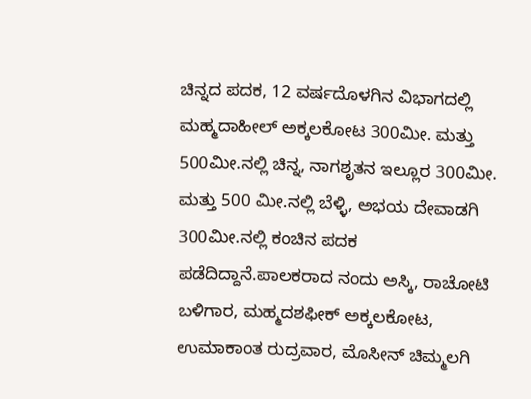ಚಿನ್ನದ ಪದಕ, 12 ವರ್ಷದೊಳಗಿನ ವಿಭಾಗದಲ್ಲಿ ಮಹ್ಮದಾಹೀಲ್ ಅಕ್ಕಲಕೋಟ 300ಮೀ. ಮತ್ತು 500ಮೀ.ನಲ್ಲಿ ಚಿನ್ನ, ನಾಗಶೃತನ ಇಲ್ಲೂರ 300ಮೀ. ಮತ್ತು 500 ಮೀ.ನಲ್ಲಿ ಬೆಳ್ಳಿ, ಅಭಯ ದೇವಾಡಗಿ 300ಮೀ.ನಲ್ಲಿ ಕಂಚಿನ ಪದಕ ಪಡೆದಿದ್ದಾನೆ.ಪಾಲಕರಾದ ನಂದು ಅಸ್ಕಿ, ರಾಚೋಟಿ ಬಳಿಗಾರ, ಮಹ್ಮದಶಫೀಕ್ ಅಕ್ಕಲಕೋಟ, ಉಮಾಕಾಂತ ರುದ್ರವಾರ, ಮೊಸೀನ್ ಚಿಮ್ಮಲಗಿ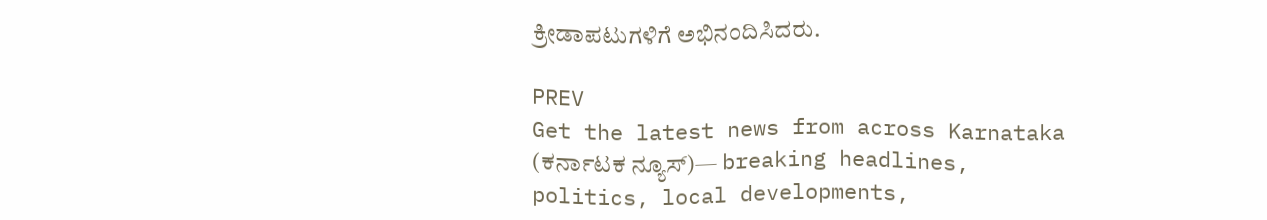ಕ್ರೀಡಾಪಟುಗಳಿಗೆ ಅಭಿನಂದಿಸಿದರು.

PREV
Get the latest news from across Karnataka (ಕರ್ನಾಟಕ ನ್ಯೂಸ್)— breaking headlines, politics, local developments,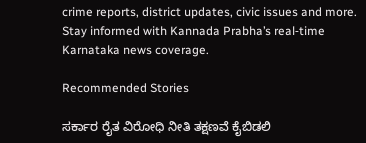crime reports, district updates, civic issues and more. Stay informed with Kannada Prabha’s real‑time Karnataka news coverage.

Recommended Stories

ಸರ್ಕಾರ ರೈತ ವಿರೋಧಿ ನೀತಿ ತಕ್ಷಣವೆ ಕೈಬಿಡಲಿ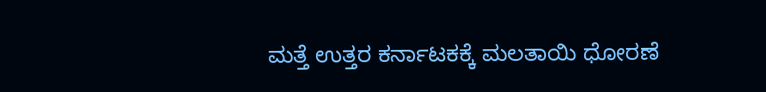ಮತ್ತೆ ಉತ್ತರ ಕರ್ನಾಟಕಕ್ಕೆ ಮಲತಾಯಿ ಧೋರಣೆ